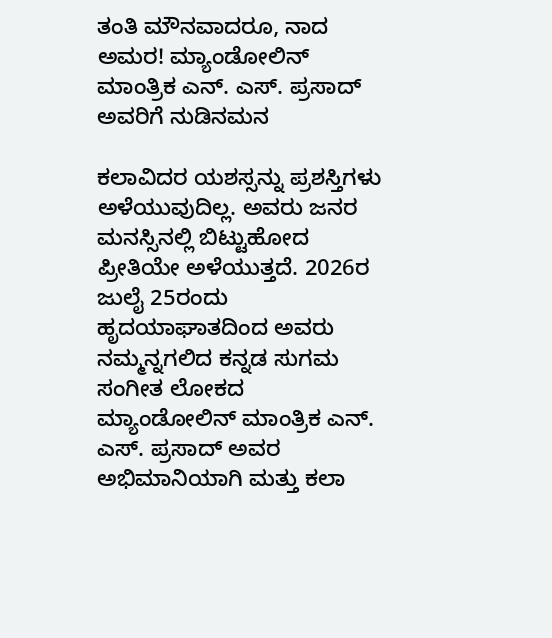ತಂತಿ ಮೌನವಾದರೂ, ನಾದ ಅಮರ! ಮ್ಯಾಂಡೋಲಿನ್ ಮಾಂತ್ರಿಕ ಎನ್. ಎಸ್. ಪ್ರಸಾದ್ ಅವರಿಗೆ ನುಡಿನಮನ

ಕಲಾವಿದರ ಯಶಸ್ಸನ್ನು ಪ್ರಶಸ್ತಿಗಳು ಅಳೆಯುವುದಿಲ್ಲ. ಅವರು ಜನರ ಮನಸ್ಸಿನಲ್ಲಿ ಬಿಟ್ಟುಹೋದ ಪ್ರೀತಿಯೇ ಅಳೆಯುತ್ತದೆ. 2026ರ ಜುಲೈ 25ರಂದು ಹೃದಯಾಘಾತದಿಂದ ಅವರು ನಮ್ಮನ್ನಗಲಿದ ಕನ್ನಡ ಸುಗಮ ಸಂಗೀತ ಲೋಕದ ಮ್ಯಾಂಡೋಲಿನ್ ಮಾಂತ್ರಿಕ ಎನ್. ಎಸ್. ಪ್ರಸಾದ್ ಅವರ ಅಭಿಮಾನಿಯಾಗಿ ಮತ್ತು ಕಲಾ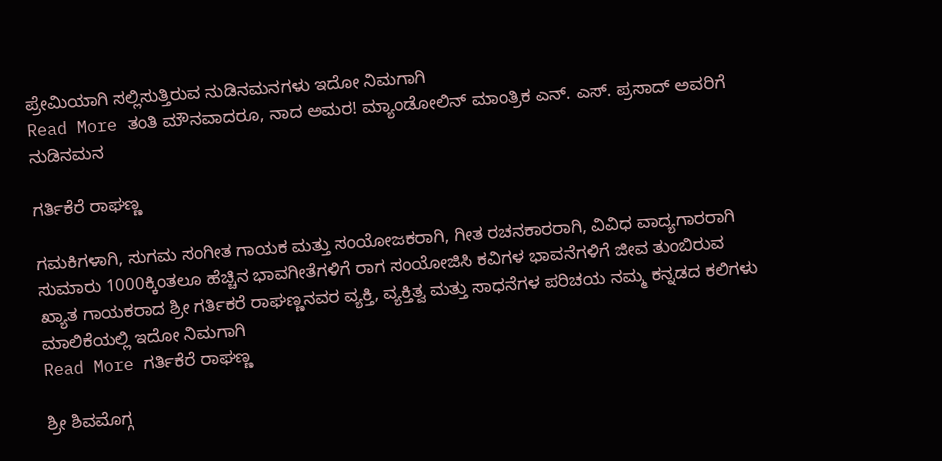ಪ್ರೇಮಿಯಾಗಿ ಸಲ್ಲಿಸುತ್ತಿರುವ ನುಡಿನಮನಗಳು ಇದೋ ನಿಮಗಾಗಿ
Read More ತಂತಿ ಮೌನವಾದರೂ, ನಾದ ಅಮರ! ಮ್ಯಾಂಡೋಲಿನ್ ಮಾಂತ್ರಿಕ ಎನ್. ಎಸ್. ಪ್ರಸಾದ್ ಅವರಿಗೆ ನುಡಿನಮನ

ಗರ್ತಿಕೆರೆ ರಾಘಣ್ಣ

ಗಮಕಿಗಳಾಗಿ, ಸುಗಮ ಸಂಗೀತ ಗಾಯಕ ಮತ್ತು ಸಂಯೋಜಕರಾಗಿ, ಗೀತ ರಚನಕಾರರಾಗಿ, ವಿವಿಧ ವಾದ್ಯಗಾರರಾಗಿ ಸುಮಾರು 1000ಕ್ಕಿಂತಲೂ ಹೆಚ್ಚಿನ ಭಾವಗೀತೆಗಳಿಗೆ ರಾಗ ಸಂಯೋಜಿಸಿ ಕವಿಗಳ ಭಾವನೆಗಳಿಗೆ ಜೀವ ತುಂಬಿರುವ ಖ್ಯಾತ ಗಾಯಕರಾದ ಶ್ರೀ ಗರ್ತಿಕರೆ ರಾಘಣ್ಣನವರ ವ್ಯಕ್ತಿ, ವ್ಯಕ್ತಿತ್ವ ಮತ್ತು ಸಾಧನೆಗಳ ಪರಿಚಯ ನಮ್ಮ ಕನ್ನಡದ ಕಲಿಗಳು ಮಾಲಿಕೆಯಲ್ಲಿ ಇದೋ ನಿಮಗಾಗಿ
Read More ಗರ್ತಿಕೆರೆ ರಾಘಣ್ಣ

ಶ್ರೀ ಶಿವಮೊಗ್ಗ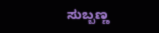ಸುಬ್ಬಣ್ಣ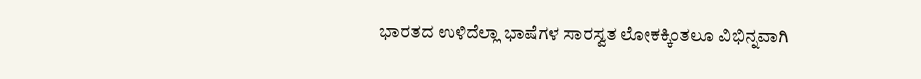ಭಾರತದ ಉಳಿದೆಲ್ಲಾ ಭಾಷೆಗಳ ಸಾರಸ್ವತ ಲೋಕಕ್ಕಿಂತಲೂ ವಿಭಿನ್ನವಾಗಿ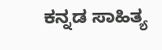ಕನ್ನಡ ಸಾಹಿತ್ಯ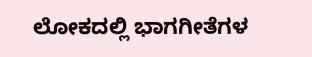ಲೋಕದಲ್ಲಿ ಭಾಗಗೀತೆಗಳ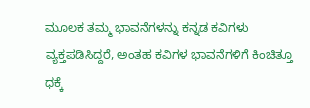ಮೂಲಕ ತಮ್ಮ ಭಾವನೆಗಳನ್ನು ಕನ್ನಡ ಕವಿಗಳು ವ್ಯಕ್ತಪಡಿಸಿದ್ದರೆ, ಅಂತಹ ಕವಿಗಳ ಭಾವನೆಗಳಿಗೆ ಕಿಂಚಿತ್ತೂ ಧಕ್ಕೆ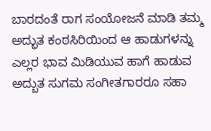ಬಾರದಂತೆ ರಾಗ ಸಂಯೋಜನೆ ಮಾಡಿ ತಮ್ಮ ಅದ್ಭುತ ಕಂಠಸಿರಿಯಿಂದ ಆ ಹಾಡುಗಳನ್ನು ಎಲ್ಲರ ಭಾವ ಮಿಡಿಯುವ ಹಾಗೆ ಹಾಡುವ ಅದ್ಬುತ ಸುಗಮ ಸಂಗೀತಗಾರರೂ ಸಹಾ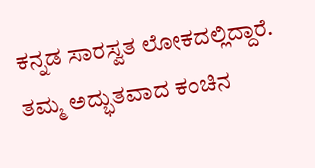ಕನ್ನಡ ಸಾರಸ್ವತ ಲೋಕದಲ್ಲಿದ್ದಾರೆ. ತಮ್ಮ ಅದ್ಭುತವಾದ ಕಂಚಿನ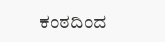ಕಂಠದಿಂದ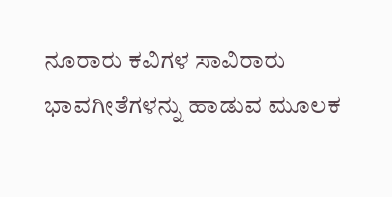ನೂರಾರು ಕವಿಗಳ ಸಾವಿರಾರು ಭಾವಗೀತೆಗಳನ್ನು ಹಾಡುವ ಮೂಲಕ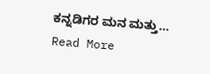ಕನ್ನಡಿಗರ ಮನ ಮತ್ತು… Read More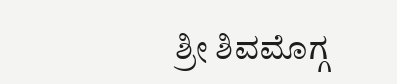ಶ್ರೀ ಶಿವಮೊಗ್ಗ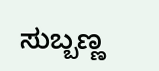ಸುಬ್ಬಣ್ಣ